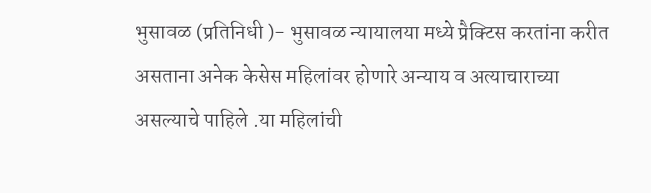भुसावळ (प्रतिनिधी )- भुसावळ न्यायालया मध्ये प्रैक्टिस करतांना करीत असताना अनेक केसेस महिलांवर होणारे अन्याय व अत्याचाराच्या असल्याचे पाहिले .या महिलांची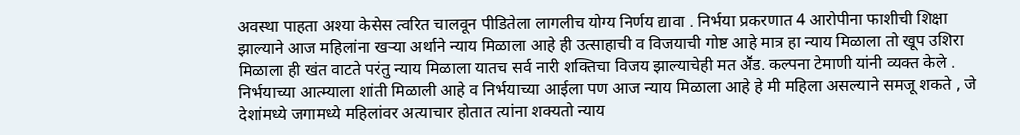अवस्था पाहता अश्या केसेस त्वरित चालवून पीडितेला लागलीच योग्य निर्णय द्यावा . निर्भया प्रकरणात 4 आरोपीना फाशीची शिक्षा झाल्याने आज महिलांना खऱ्या अर्थाने न्याय मिळाला आहे ही उत्साहाची व विजयाची गोष्ट आहे मात्र हा न्याय मिळाला तो खूप उशिरा मिळाला ही खंत वाटते परंतु न्याय मिळाला यातच सर्व नारी शक्तिचा विजय झाल्याचेही मत अॕड. कल्पना टेमाणी यांनी व्यक्त केले .
निर्भयाच्या आत्म्याला शांती मिळाली आहे व निर्भयाच्या आईला पण आज न्याय मिळाला आहे हे मी महिला असल्याने समजू शकते , जे देशांमध्ये जगामध्ये महिलांवर अत्याचार होतात त्यांना शक्यतो न्याय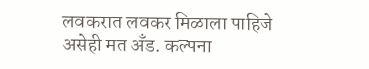लवकरात लवकर मिळाला पाहिजे असेही मत अँड. कल्पना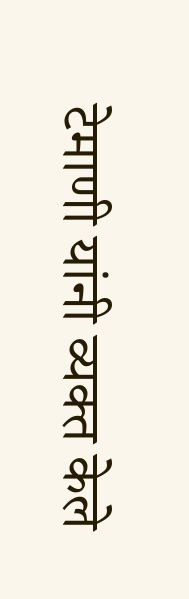टेमाणी यांनी व्यक्त केले